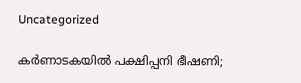Uncategorized

കർണാടകയിൽ പക്ഷിപ്പനി ഭീഷണി;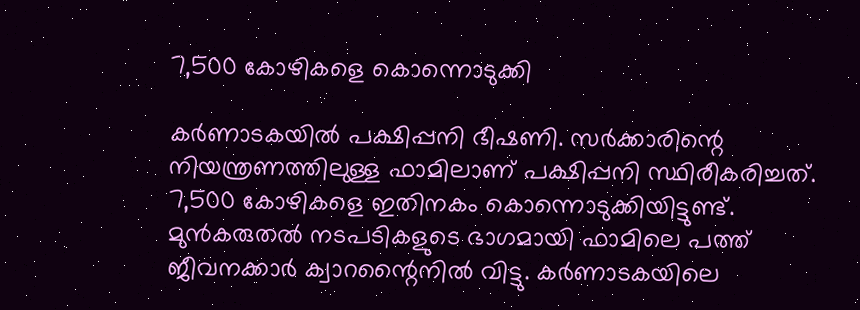7,500 കോഴികളെ കൊന്നൊടുക്കി

കർണാടകയിൽ പക്ഷിപ്പനി ഭീഷണി. സർക്കാരിന്റെ നിയന്ത്രണത്തിലുള്ള ഫാമിലാണ് പക്ഷിപ്പനി സ്ഥിരീകരിച്ചത്. 7,500 കോഴികളെ ഇതിനകം കൊന്നൊടുക്കിയിട്ടുണ്ട്. മുൻകരുതൽ നടപടികളുടെ ഭാഗമായി ഫാമിലെ പത്ത് ജീവനക്കാർ ക്വാറന്റൈനിൽ വിട്ടു. കർണാടകയിലെ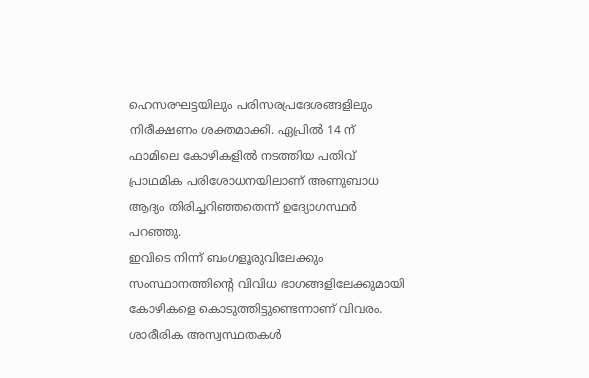ഹെസരഘട്ടയിലും പരിസരപ്രദേശങ്ങളിലും നിരീക്ഷണം ശക്തമാക്കി. ഏപ്രിൽ 14 ന് ഫാമിലെ കോഴികളിൽ നടത്തിയ പതിവ് പ്രാഥമിക പരിശോധനയിലാണ് അണുബാധ ആദ്യം തിരിച്ചറിഞ്ഞതെന്ന് ഉദ്യോഗസ്ഥർ പറഞ്ഞു.
ഇവിടെ നിന്ന് ബംഗളൂരുവിലേക്കും സംസ്ഥാനത്തിന്റെ വിവിധ ഭാഗങ്ങളിലേക്കുമായി കോഴികളെ കൊടുത്തിട്ടുണ്ടെന്നാണ് വിവരം. ശാരീരിക അസ്വസ്ഥതകൾ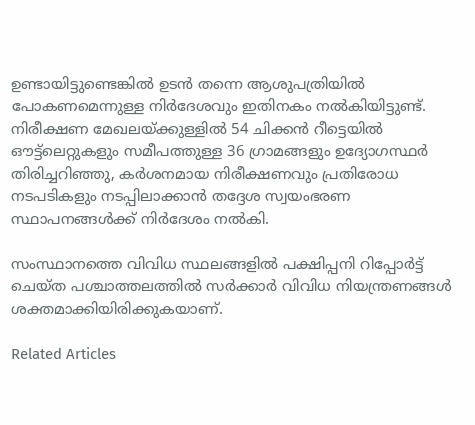ഉണ്ടായിട്ടുണ്ടെങ്കിൽ ഉടൻ തന്നെ ആശുപത്രിയിൽ പോകണമെന്നുള്ള നിർദേശവും ഇതിനകം നൽകിയിട്ടുണ്ട്. നിരീക്ഷണ മേഖലയ്ക്കുള്ളിൽ 54 ചിക്കൻ റീട്ടെയിൽ ഔട്ട്‌ലെറ്റുകളും സമീപത്തുള്ള 36 ഗ്രാമങ്ങളും ഉദ്യോഗസ്ഥർ തിരിച്ചറിഞ്ഞു, കർശനമായ നിരീക്ഷണവും പ്രതിരോധ നടപടികളും നടപ്പിലാക്കാൻ തദ്ദേശ സ്വയംഭരണ സ്ഥാപനങ്ങൾക്ക് നിർദേശം നൽകി.

സംസ്ഥാനത്തെ വിവിധ സ്ഥലങ്ങളിൽ പക്ഷിപ്പനി റിപ്പോർട്ട് ചെയ്‌ത പശ്ചാത്തലത്തിൽ സർക്കാർ വിവിധ നിയന്ത്രണങ്ങൾ ശക്തമാക്കിയിരിക്കുകയാണ്.

Related Articles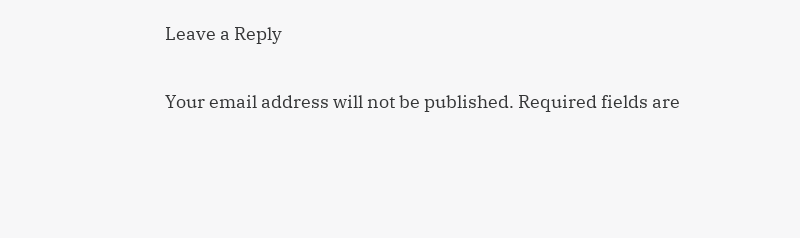Leave a Reply

Your email address will not be published. Required fields are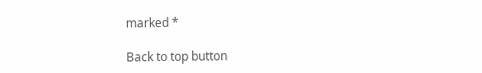marked *

Back to top button